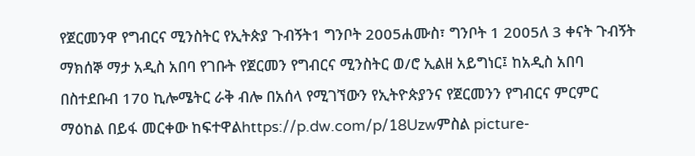የጀርመንዋ የግብርና ሚንስትር የኢትጵያ ጉብኝት1 ግንቦት 2005ሐሙስ፣ ግንቦት 1 2005ለ 3 ቀናት ጉብኝት ማክሰኞ ማታ አዲስ አበባ የገቡት የጀርመን የግብርና ሚንስትር ወ/ሮ ኢልዘ አይግነር፤ ከአዲስ አበባ በስተደቡብ 170 ኪሎሜትር ራቅ ብሎ በአሰላ የሚገኘውን የኢትዮጵያንና የጀርመንን የግብርና ምርምር ማዕከል በይፋ መርቀው ከፍተዋልhttps://p.dw.com/p/18Uzwምስል picture-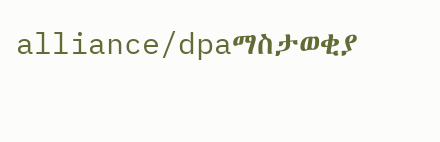alliance/dpaማስታወቂያ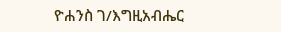ዮሐንስ ገ/እግዚአብሔር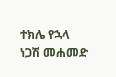ተክሌ የኋላ ነጋሽ መሐመድ